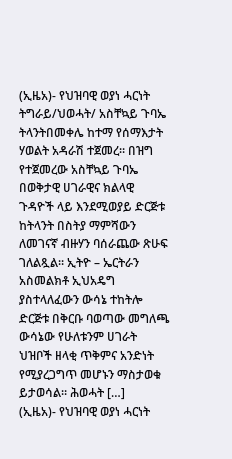(ኢዜአ)- የህዝባዊ ወያነ ሓርነት ትግራይ/ህወሓት/ አስቸኳይ ጉባኤ ትላንትበመቀሌ ከተማ የሰማእታት ሃወልት አዳራሽ ተጀመረ። በዝግ የተጀመረው አስቸኳይ ጉባኤ በወቅታዊ ሀገራዊና ክልላዊ ጉዳዮች ላይ እንደሚወያይ ድርጅቱ ከትላንት በስትያ ማምሻውን ለመገናኛ ብዙሃን ባሰራጨው ጽሁፍ ገለልጿል። ኢትዮ – ኤርትራን አስመልክቶ ኢህአዴግ ያስተላለፈውን ውሳኔ ተከትሎ ድርጅቱ በቅርቡ ባወጣው መግለጫ ውሳኔው የሁለቱንም ሀገራት ህዝቦች ዘላቂ ጥቅምና አንድነት የሚያረጋግጥ መሆኑን ማስታወቁ ይታወሳል። ሕወሓት […]
(ኢዜአ)- የህዝባዊ ወያነ ሓርነት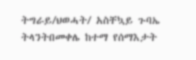ትግራይ/ህወሓት/ አስቸኳይ ጉባኤ ትላንትበመቀሌ ከተማ የሰማእታት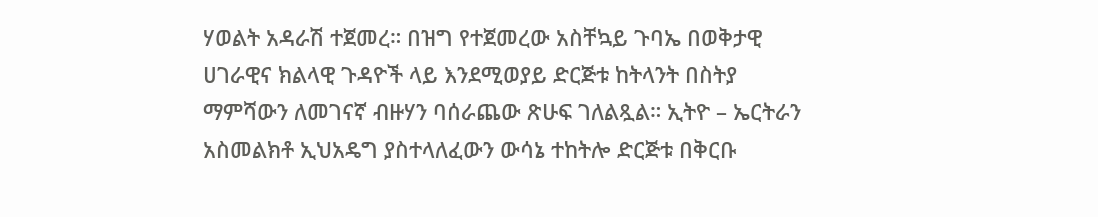ሃወልት አዳራሽ ተጀመረ። በዝግ የተጀመረው አስቸኳይ ጉባኤ በወቅታዊ ሀገራዊና ክልላዊ ጉዳዮች ላይ እንደሚወያይ ድርጅቱ ከትላንት በስትያ ማምሻውን ለመገናኛ ብዙሃን ባሰራጨው ጽሁፍ ገለልጿል። ኢትዮ – ኤርትራን አስመልክቶ ኢህአዴግ ያስተላለፈውን ውሳኔ ተከትሎ ድርጅቱ በቅርቡ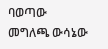ባወጣው መግለጫ ውሳኔው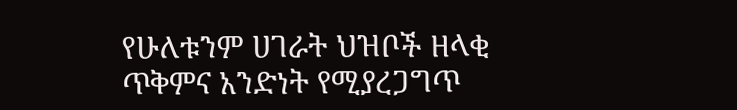የሁለቱንም ሀገራት ህዝቦች ዘላቂ ጥቅምና አንድነት የሚያረጋግጥ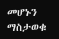መሆኑን ማስታወቁ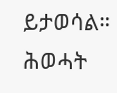ይታወሳል። ሕወሓት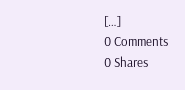[…]
0 Comments
0 Shares